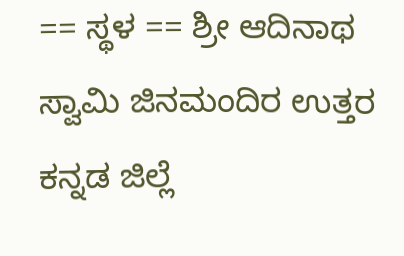== ಸ್ಥಳ == ಶ್ರೀ ಆದಿನಾಥ ಸ್ವಾಮಿ ಜಿನಮಂದಿರ ಉತ್ತರ ಕನ್ನಡ ಜಿಲ್ಲೆ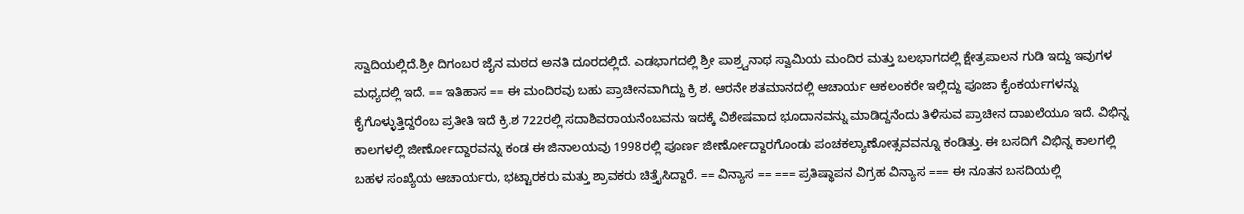ಸ್ವಾದಿಯಲ್ಲಿದೆ.ಶ್ರೀ ದಿಗಂಬರ ಜೈನ ಮಠದ ಅನತಿ ದೂರದಲ್ಲಿದೆ. ಎಡಭಾಗದಲ್ಲಿ ಶ್ರೀ ಪಾಶ್ರ್ವನಾಥ ಸ್ವಾಮಿಯ ಮಂದಿರ ಮತ್ತು ಬಲಭಾಗದಲ್ಲಿ ಕ್ಷೇತ್ರಪಾಲನ ಗುಡಿ ಇದ್ದು ಇವುಗಳ ಮಧ್ಯದಲ್ಲಿ ಇದೆ. == ಇತಿಹಾಸ == ಈ ಮಂದಿರವು ಬಹು ಪ್ರಾಚೀನವಾಗಿದ್ದು ಕ್ರಿ ಶ. ಆರನೇ ಶತಮಾನದಲ್ಲಿ ಆಚಾರ್ಯ ಆಕಲಂಕರೇ ಇಲ್ಲಿದ್ದು ಪೂಜಾ ಕೈಂಕರ್ಯಗಳನ್ನು ಕೈಗೊಳ್ಳುತ್ತಿದ್ದರೆಂಬ ಪ್ರತೀತಿ ಇದೆ ಕ್ರಿ.ಶ 722ರಲ್ಲಿ ಸದಾಶಿವರಾಯನೆಂಬವನು ಇದಕ್ಕೆ ವಿಶೇಷವಾದ ಭೂದಾನವನ್ನು ಮಾಡಿದ್ದನೆಂದು ತಿಳಿಸುವ ಪ್ರಾಚೀನ ದಾಖಲೆಯೂ ಇದೆ. ವಿಭಿನ್ನ ಕಾಲಗಳಲ್ಲಿ ಜೀರ್ಣೋದ್ದಾರವನ್ನು ಕಂಡ ಈ ಜಿನಾಲಯವು 1998ರಲ್ಲಿ ಪೂರ್ಣ ಜೀರ್ಣೋದ್ದಾರಗೊಂಡು ಪಂಚಕಲ್ಯಾಣೋತ್ಸವವನ್ನೂ ಕಂಡಿತ್ತು. ಈ ಬಸದಿಗೆ ವಿಭಿನ್ನ ಕಾಲಗಲ್ಲಿ ಬಹಳ ಸಂಖ್ಯೆಯ ಆಚಾರ್ಯರು, ಭಟ್ಟಾರಕರು ಮತ್ತು ಶ್ರಾವಕರು ಚಿತ್ತೈಸಿದ್ದಾರೆ. == ವಿನ್ಯಾಸ == === ಪ್ರತಿಷ್ಥಾಪನ ವಿಗ್ರಹ ವಿನ್ಯಾಸ === ಈ ನೂತನ ಬಸದಿಯಲ್ಲಿ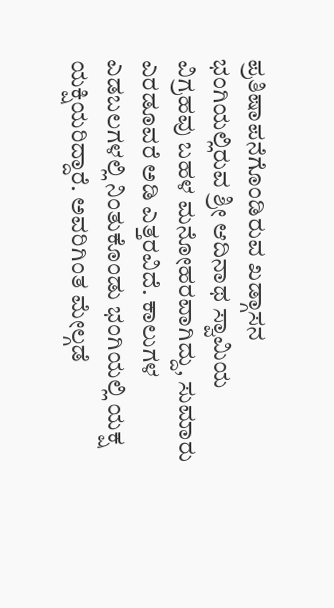ಪ್ರತಿಷಾಪನೆಗೊಂಡಿರುವ ಖಡ್ಗಾಸನ ಭಂಗಿಯಲ್ಲಿರುವ ಶ್ರೀ ಆದಿನಾಥ ಸ್ವಾಮಿಯ ವಿಗ್ರಹವು ಬಹಳ ಮನೋಹರವಾಗಿದ್ದು, ಸುಮಾರು ಎರಡೂವರೆ ಅಡಿ ಎತ್ತರವಿದೆ. ಕಾಲುಗಳ ಎಡಬಲಗಳಲ್ಲಿ ನಿಂತುಕೊಂಡು ಭಂಗಿಯಲ್ಲಿ ಯಕ್ಷ ಯಕ್ಷಿಯರಿದ್ದಾರೆ. ಅವರಿಗಿಂತ ಮೇಲ್ಗಡೆ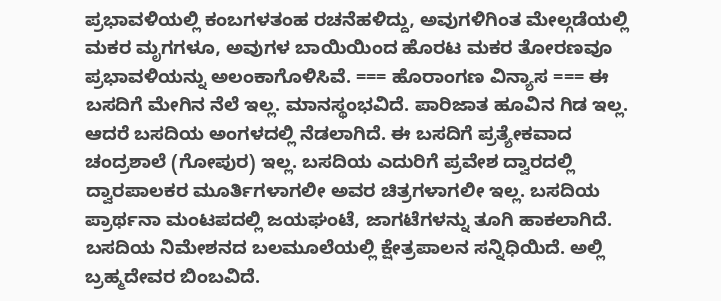ಪ್ರಭಾವಳಿಯಲ್ಲಿ ಕಂಬಗಳತಂಹ ರಚನೆಹಳಿದ್ದು, ಅವುಗಳಿಗಿಂತ ಮೇಲ್ಗಡೆಯಲ್ಲಿ ಮಕರ ಮೃಗಗಳೂ, ಅವುಗಳ ಬಾಯಿಯಿಂದ ಹೊರಟ ಮಕರ ತೋರಣವೂ ಪ್ರಭಾವಳಿಯನ್ನು ಅಲಂಕಾಗೊಳಿಸಿವೆ. === ಹೊರಾಂಗಣ ವಿನ್ಯಾಸ === ಈ ಬಸದಿಗೆ ಮೇಗಿನ ನೆಲೆ ಇಲ್ಲ. ಮಾನಸ್ಥಂಭವಿದೆ. ಪಾರಿಜಾತ ಹೂವಿನ ಗಿಡ ಇಲ್ಲ. ಆದರೆ ಬಸದಿಯ ಅಂಗಳದಲ್ಲಿ ನೆಡಲಾಗಿದೆ. ಈ ಬಸದಿಗೆ ಪ್ರತ್ಯೇಕವಾದ ಚಂದ್ರಶಾಲೆ (ಗೋಪುರ) ಇಲ್ಲ. ಬಸದಿಯ ಎದುರಿಗೆ ಪ್ರವೇಶ ದ್ವಾರದಲ್ಲಿ ದ್ವಾರಪಾಲಕರ ಮೂರ್ತಿಗಳಾಗಲೀ ಅವರ ಚಿತ್ರಗಳಾಗಲೀ ಇಲ್ಲ. ಬಸದಿಯ ಪ್ರಾರ್ಥನಾ ಮಂಟಪದಲ್ಲಿ ಜಯಘಂಟೆ, ಜಾಗಟೆಗಳನ್ನು ತೂಗಿ ಹಾಕಲಾಗಿದೆ. ಬಸದಿಯ ನಿಮೇಶನದ ಬಲಮೂಲೆಯಲ್ಲಿ ಕ್ಷೇತ್ರಪಾಲನ ಸನ್ನಿಧಿಯಿದೆ. ಅಲ್ಲಿ ಬ್ರಹ್ಮದೇವರ ಬಿಂಬವಿದೆ.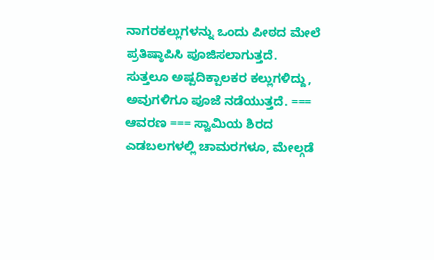ನಾಗರಕಲ್ಲುಗಳನ್ನು ಒಂದು ಪೀಠದ ಮೇಲೆ ಪ್ರತಿಷ್ಠಾಪಿಸಿ ಪೂಜಿಸಲಾಗುತ್ತದೆ. ಸುತ್ತಲೂ ಅಷ್ಪದಿಕ್ಪಾಲಕರ ಕಲ್ಲುಗಳಿದ್ದು, ಅವುಗಳಿಗೂ ಪೂಜೆ ನಡೆಯುತ್ತದೆ. === ಆವರಣ === ಸ್ವಾಮಿಯ ಶಿರದ ಎಡಬಲಗಳಲ್ಲಿ ಚಾಮರಗಳೂ, ಮೇಲ್ಗಡೆ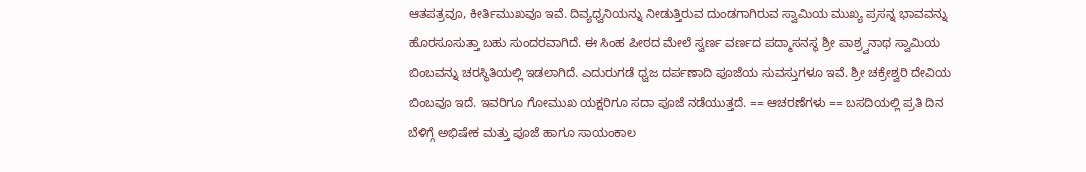ಆತಪತ್ರವೂ, ಕೀರ್ತಿಮುಖವೂ ಇವೆ. ದಿವ್ಯಧ್ವನಿಯನ್ನು ನೀಡುತ್ತಿರುವ ದುಂಡಗಾಗಿರುವ ಸ್ವಾಮಿಯ ಮುಖ್ಯ ಪ್ರಸನ್ನ ಭಾವವನ್ನು ಹೊರಸೂಸುತ್ತಾ ಬಹು ಸುಂದರವಾಗಿದೆ. ಈ ಸಿಂಹ ಪೀಠದ ಮೇಲೆ ಸ್ವರ್ಣ ವರ್ಣದ ಪದ್ಮಾಸನಸ್ಥ ಶ್ರೀ ಪಾಶ್ರ್ವನಾಥ ಸ್ವಾಮಿಯ ಬಿಂಬವನ್ನು ಚರಸ್ಥಿತಿಯಲ್ಲಿ ಇಡಲಾಗಿದೆ. ಎದುರುಗಡೆ ಧ್ವಜ ದರ್ಪಣಾದಿ ಪೂಜೆಯ ಸುವಸ್ತುಗಳೂ ಇವೆ. ಶ್ರೀ ಚಕ್ರೇಶ್ವರಿ ದೇವಿಯ ಬಿಂಬವೂ ಇದೆ. ಇವರಿಗೂ ಗೋಮುಖ ಯಕ್ಷರಿಗೂ ಸದಾ ಪೂಜೆ ನಡೆಯುತ್ತದೆ. == ಆಚರಣೆಗಳು == ಬಸದಿಯಲ್ಲಿ ಪ್ರತಿ ದಿನ ಬೆಳಿಗ್ಗೆ ಅಭಿಷೇಕ ಮತ್ತು ಪೂಜೆ ಹಾಗೂ ಸಾಯಂಕಾಲ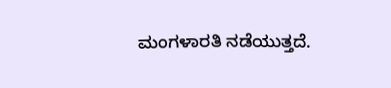ಮಂಗಳಾರತಿ ನಡೆಯುತ್ತದೆ.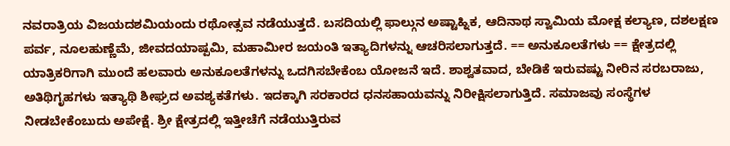ನವರಾತ್ರಿಯ ವಿಜಯದಶಮಿಯಂದು ರಥೋತ್ಸವ ನಡೆಯುತ್ತದೆ. ಬಸದಿಯಲ್ಲಿ ಫಾಲ್ಗುನ ಅಷ್ಟಾಹ್ನಿಕ, ಆದಿನಾಥ ಸ್ವಾಮಿಯ ಮೋಕ್ಷ ಕಲ್ಯಾಣ, ದಶಲಕ್ಷಣ ಪರ್ವ, ನೂಲಹುಣ್ಣೆಮೆ, ಜೀವದಯಾಷ್ಪಮಿ, ಮಹಾಮೀರ ಜಯಂತಿ ಇತ್ಯಾದಿಗಳನ್ನು ಆಚರಿಸಲಾಗುತ್ತದೆ. == ಅನುಕೂಲತೆಗಳು == ಕ್ಷೇತ್ರದಲ್ಲಿ ಯಾತ್ರಿಕರಿಗಾಗಿ ಮುಂದೆ ಹಲವಾರು ಅನುಕೂಲತೆಗಳನ್ನು ಒದಗಿಸಬೇಕೆಂಬ ಯೋಜನೆ ಇದೆ. ಶಾಶ್ವತವಾದ, ಬೇಡಿಕೆ ಇರುವಷ್ಟು ನೀರಿನ ಸರಬರಾಜು, ಅತಿಥಿಗೃಹಗಳು ಇತ್ಯಾಥಿ ಶೀಘ್ರದ ಅವಶ್ಯಕತೆಗಳು. ಇದಕ್ಕಾಗಿ ಸರಕಾರದ ಧನಸಹಾಯವನ್ನು ನಿರೀಕ್ಷಿಸಲಾಗುತ್ತಿದೆ. ಸಮಾಜವು ಸಂಸ್ಥೆಗಳ ನೀಡಬೇಕೆಂಬುದು ಅಪೇಕ್ಷೆ. ಶ್ರೀ ಕ್ಷೇತ್ರದಲ್ಲಿ ಇತ್ತೀಚೆಗೆ ನಡೆಯುತ್ತಿರುವ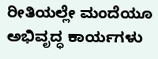ರೀತಿಯಲ್ಲೇ ಮಂದೆಯೂ ಅಭಿವೃದ್ಧ ಕಾರ್ಯಗಳು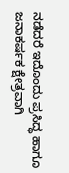ನಡೆದರೆ ಇದೊಂದು ಪ್ರಸಿದ್ಧ ಹಾಗೂ ಜನಾಕರ್ಷಕ ಕ್ಷೇತ್ರವಾಗಿ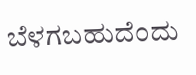ಬೆಳಗಬಹುದೆಂದು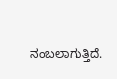ನಂಬಲಾಗುತ್ತಿದೆ.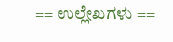== ಉಲ್ಲೇಖಗಳು ==